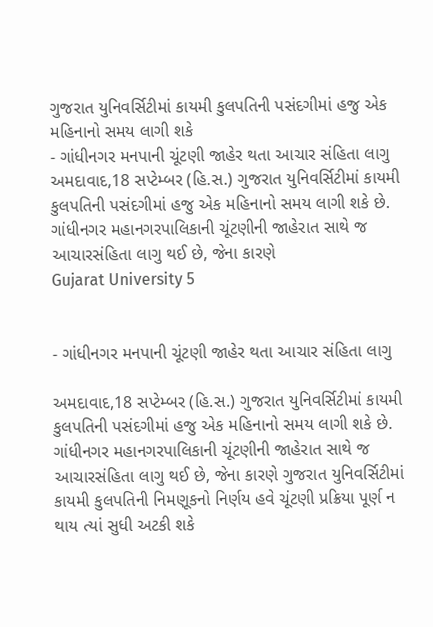ગુજરાત યુનિવર્સિટીમાં કાયમી કુલપતિની પસંદગીમાં હજુ એક મહિનાનો સમય લાગી શકે
- ગાંધીનગર મનપાની ચૂંટણી જાહેર થતા આચાર સંહિતા લાગુ અમદાવાદ,18 સપ્ટેમ્બર (હિ.સ.) ગુજરાત યુનિવર્સિટીમાં કાયમી કુલપતિની પસંદગીમાં હજુ એક મહિનાનો સમય લાગી શકે છે. ગાંધીનગર મહાનગરપાલિકાની ચૂંટણીની જાહેરાત સાથે જ આચારસંહિતા લાગુ થઈ છે, જેના કારણે
Gujarat University 5


- ગાંધીનગર મનપાની ચૂંટણી જાહેર થતા આચાર સંહિતા લાગુ

અમદાવાદ,18 સપ્ટેમ્બર (હિ.સ.) ગુજરાત યુનિવર્સિટીમાં કાયમી કુલપતિની પસંદગીમાં હજુ એક મહિનાનો સમય લાગી શકે છે. ગાંધીનગર મહાનગરપાલિકાની ચૂંટણીની જાહેરાત સાથે જ આચારસંહિતા લાગુ થઈ છે, જેના કારણે ગુજરાત યુનિવર્સિટીમાં કાયમી કુલપતિની નિમણૂકનો નિર્ણય હવે ચૂંટણી પ્રક્રિયા પૂર્ણ ન થાય ત્યાં સુધી અટકી શકે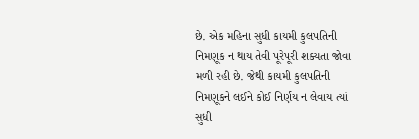છે. એક મહિના સુધી કાયમી કુલપતિની નિમણૂક ન થાય તેવી પૂરેપૂરી શક્યતા જોવા મળી રહી છે. જેથી કાયમી કુલપતિની નિમણૂકને લઈને કોઈ નિર્ણય ન લેવાય ત્યાં સુધી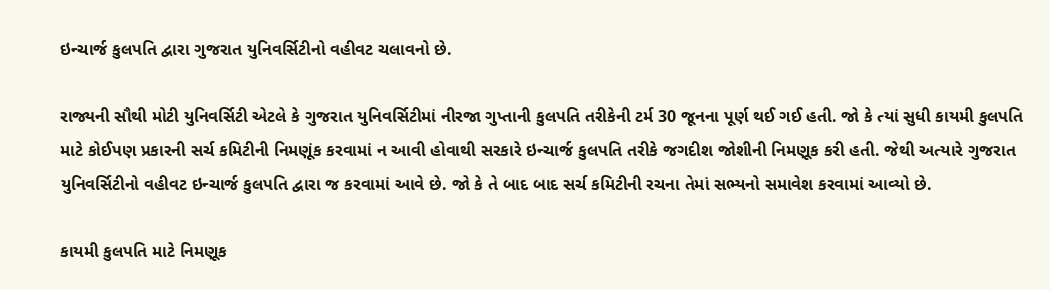ઇન્ચાર્જ કુલપતિ દ્વારા ગુજરાત યુનિવર્સિટીનો વહીવટ ચલાવનો છે.

રાજ્યની સૌથી મોટી યુનિવર્સિટી એટલે કે ગુજરાત યુનિવર્સિટીમાં નીરજા ગુપ્તાની કુલપતિ તરીકેની ટર્મ 30 જૂનના પૂર્ણ થઈ ગઈ હતી. જો કે ત્યાં સુધી કાયમી કુલપતિ માટે કોઈપણ પ્રકારની સર્ચ કમિટીની નિમણૂંક કરવામાં ન આવી હોવાથી સરકારે ઇન્ચાર્જ કુલપતિ તરીકે જગદીશ જોશીની નિમણૂક કરી હતી. જેથી અત્યારે ગુજરાત યુનિવર્સિટીનો વહીવટ ઇન્ચાર્જ કુલપતિ દ્વારા જ કરવામાં આવે છે. જો કે તે બાદ બાદ સર્ચ કમિટીની રચના તેમાં સભ્યનો સમાવેશ કરવામાં આવ્યો છે.

કાયમી કુલપતિ માટે નિમણૂક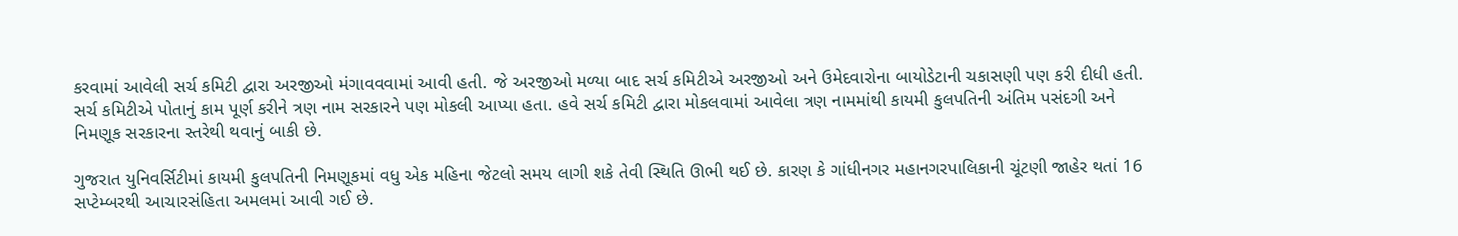કરવામાં આવેલી સર્ચ કમિટી દ્વારા અરજીઓ મંગાવવવામાં આવી હતી. જે અરજીઓ મળ્યા બાદ સર્ચ કમિટીએ અરજીઓ અને ઉમેદવારોના બાયોડેટાની ચકાસણી પણ કરી દીધી હતી. સર્ચ કમિટીએ પોતાનું કામ પૂર્ણ કરીને ત્રણ નામ સરકારને પણ મોકલી આપ્યા હતા. હવે સર્ચ કમિટી દ્વારા મોકલવામાં આવેલા ત્રણ નામમાંથી કાયમી કુલપતિની અંતિમ પસંદગી અને નિમણૂક સરકારના સ્તરેથી થવાનું બાકી છે.

ગુજરાત યુનિવર્સિટીમાં કાયમી કુલપતિની નિમણૂકમાં વધુ એક મહિના જેટલો સમય લાગી શકે તેવી સ્થિતિ ઊભી થઈ છે. કારણ કે ગાંધીનગર મહાનગરપાલિકાની ચૂંટણી જાહેર થતાં 16 સપ્ટેમ્બરથી આચારસંહિતા અમલમાં આવી ગઈ છે.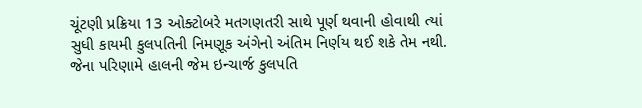ચૂંટણી પ્રક્રિયા 13 ઓક્ટોબરે મતગણતરી સાથે પૂર્ણ થવાની હોવાથી ત્યાં સુધી કાયમી કુલપતિની નિમણૂક અંગેનો અંતિમ નિર્ણય થઈ શકે તેમ નથી. જેના પરિણામે હાલની જેમ ઇન્ચાર્જ કુલપતિ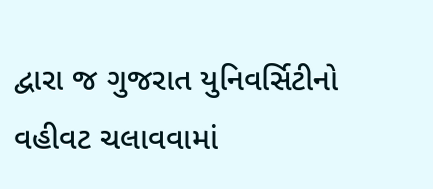દ્વારા જ ગુજરાત યુનિવર્સિટીનો વહીવટ ચલાવવામાં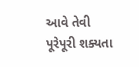આવે તેવી પૂરેપૂરી શક્યતા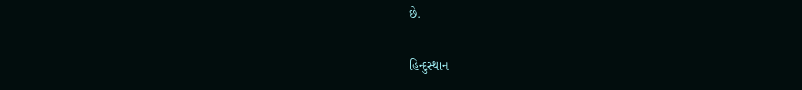છે.

હિન્દુસ્થાન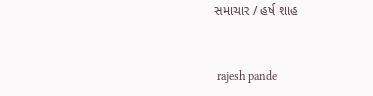સમાચાર / હર્ષ શાહ


 rajesh pande